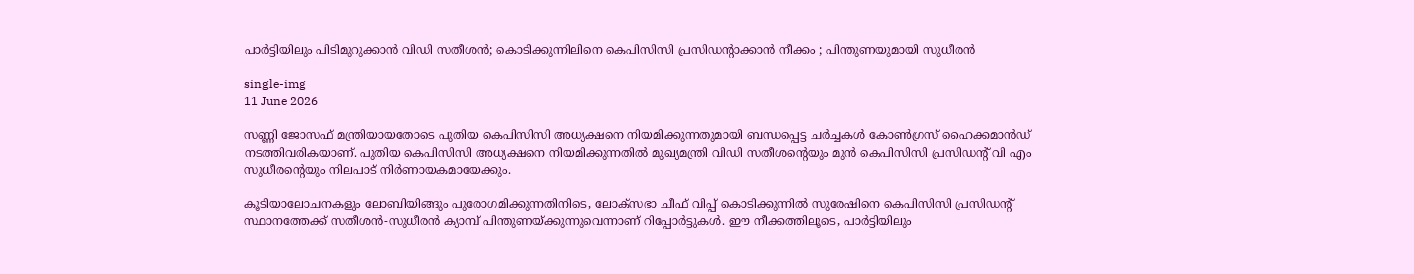പാര്‍ട്ടിയിലും പിടിമുറുക്കാന്‍ വിഡി സതീശന്‍; കൊടിക്കുന്നിലിനെ കെപിസിസി പ്രസിഡന്റാക്കാൻ നീക്കം ; പിന്തുണയുമായി സുധീരൻ

single-img
11 June 2026

സണ്ണി ജോസഫ് മന്ത്രിയായതോടെ പുതിയ കെപിസിസി അധ്യക്ഷനെ നിയമിക്കുന്നതുമായി ബന്ധപ്പെട്ട ചര്‍ച്ചകള്‍ കോണ്‍ഗ്രസ് ഹൈക്കമാന്‍ഡ് നടത്തിവരികയാണ്. പുതിയ കെപിസിസി അധ്യക്ഷനെ നിയമിക്കുന്നതില്‍ മുഖ്യമന്ത്രി വിഡി സതീശന്റെയും മുന്‍ കെപിസിസി പ്രസിഡന്റ് വി എം സുധീരന്റെയും നിലപാട് നിര്‍ണായകമായേക്കും.

കൂടിയാലോചനകളും ലോബിയിങ്ങും പുരോഗമിക്കുന്നതിനിടെ, ലോക്സഭാ ചീഫ് വിപ്പ് കൊടിക്കുന്നില്‍ സുരേഷിനെ കെപിസിസി പ്രസിഡന്റ് സ്ഥാനത്തേക്ക് സതീശന്‍-സുധീരന്‍ ക്യാമ്പ് പിന്തുണയ്ക്കുന്നുവെന്നാണ് റിപ്പോര്‍ട്ടുകള്‍. ഈ നീക്കത്തിലൂടെ, പാര്‍ട്ടിയിലും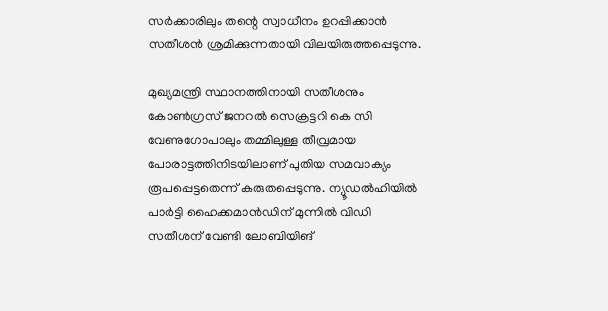സര്‍ക്കാരിലും തന്റെ സ്വാധീനം ഉറപ്പിക്കാന്‍ സതീശന്‍ ശ്രമിക്കുന്നതായി വിലയിരുത്തപ്പെടുന്നു.

മുഖ്യമന്ത്രി സ്ഥാനത്തിനായി സതീശനും കോണ്‍ഗ്രസ് ജനറല്‍ സെക്രട്ടറി കെ സി വേണുഗോപാലും തമ്മിലുള്ള തീവ്രമായ പോരാട്ടത്തിനിടയിലാണ് പുതിയ സമവാക്യം രൂപപ്പെട്ടതെന്ന് കരുതപ്പെടുന്നു. ന്യൂഡല്‍ഹിയില്‍ പാര്‍ട്ടി ഹൈക്കമാന്‍ഡിന് മുന്നില്‍ വിഡി സതീശന് വേണ്ടി ലോബിയിങ്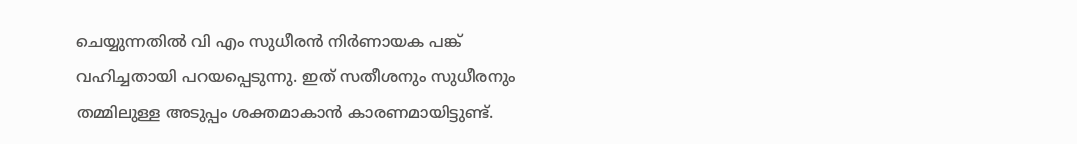ചെയ്യുന്നതില്‍ വി എം സുധീരന്‍ നിര്‍ണായക പങ്ക് വഹിച്ചതായി പറയപ്പെടുന്നു. ഇത് സതീശനും സുധീരനും തമ്മിലുള്ള അടുപ്പം ശക്തമാകാന്‍ കാരണമായിട്ടുണ്ട്.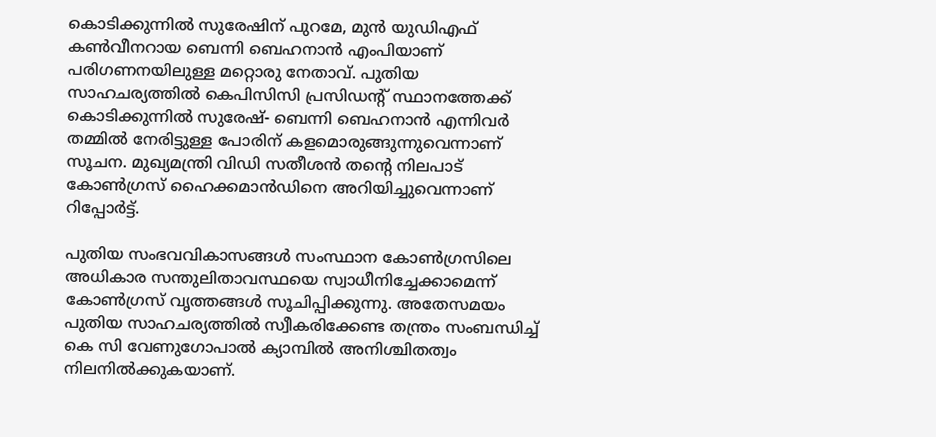കൊടിക്കുന്നില്‍ സുരേഷിന് പുറമേ, മുന്‍ യുഡിഎഫ് കണ്‍വീനറായ ബെന്നി ബെഹനാന്‍ എംപിയാണ് പരിഗണനയിലുള്ള മറ്റൊരു നേതാവ്. പുതിയ സാഹചര്യത്തില്‍ കെപിസിസി പ്രസിഡന്റ് സ്ഥാനത്തേക്ക് കൊടിക്കുന്നില്‍ സുരേഷ്- ബെന്നി ബെഹനാന്‍ എന്നിവര്‍ തമ്മില്‍ നേരിട്ടുള്ള പോരിന് കളമൊരുങ്ങുന്നുവെന്നാണ് സൂചന. മുഖ്യമന്ത്രി വിഡി സതീശന്‍ തന്റെ നിലപാട് കോണ്‍ഗ്രസ് ഹൈക്കമാന്‍ഡിനെ അറിയിച്ചുവെന്നാണ് റിപ്പോര്‍ട്ട്.

പുതിയ സംഭവവികാസങ്ങള്‍ സംസ്ഥാന കോണ്‍ഗ്രസിലെ അധികാര സന്തുലിതാവസ്ഥയെ സ്വാധീനിച്ചേക്കാമെന്ന് കോണ്‍ഗ്രസ് വൃത്തങ്ങള്‍ സൂചിപ്പിക്കുന്നു. അതേസമയം പുതിയ സാഹചര്യത്തില്‍ സ്വീകരിക്കേണ്ട തന്ത്രം സംബന്ധിച്ച് കെ സി വേണുഗോപാല്‍ ക്യാമ്പില്‍ അനിശ്ചിതത്വം നിലനില്‍ക്കുകയാണ്.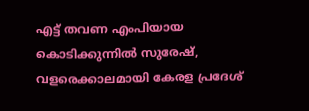എട്ട് തവണ എംപിയായ കൊടിക്കുന്നില്‍ സുരേഷ്, വളരെക്കാലമായി കേരള പ്രദേശ്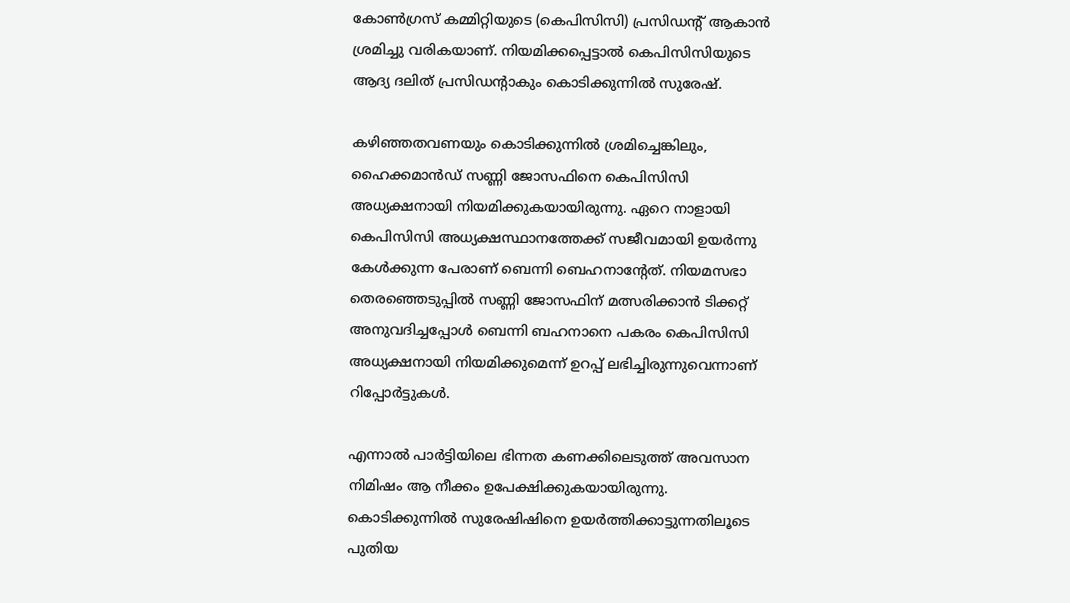കോണ്‍ഗ്രസ് കമ്മിറ്റിയുടെ (കെപിസിസി) പ്രസിഡന്റ് ആകാൻ ശ്രമിച്ചു വരികയാണ്. നിയമിക്കപ്പെട്ടാൽ കെപിസിസിയുടെ ആദ്യ ദലിത് പ്രസിഡന്റാകും കൊടിക്കുന്നിൽ സുരേഷ്.

കഴിഞ്ഞതവണയും കൊടിക്കുന്നില്‍ ശ്രമിച്ചെങ്കിലും, ഹൈക്കമാന്‍ഡ് സണ്ണി ജോസഫിനെ കെപിസിസി അധ്യക്ഷനായി നിയമിക്കുകയായിരുന്നു. ഏറെ നാളായി കെപിസിസി അധ്യക്ഷസ്ഥാനത്തേക്ക് സജീവമായി ഉയര്‍ന്നു കേള്‍ക്കുന്ന പേരാണ് ബെന്നി ബെഹനാന്റേത്. നിയമസഭാ തെരഞ്ഞെടുപ്പില്‍ സണ്ണി ജോസഫിന് മത്സരിക്കാന്‍ ടിക്കറ്റ് അനുവദിച്ചപ്പോള്‍ ബെന്നി ബഹനാനെ പകരം കെപിസിസി അധ്യക്ഷനായി നിയമിക്കുമെന്ന് ഉറപ്പ് ലഭിച്ചിരുന്നുവെന്നാണ് റിപ്പോര്‍ട്ടുകള്‍.

എന്നാല്‍ പാര്‍ട്ടിയിലെ ഭിന്നത കണക്കിലെടുത്ത് അവസാന നിമിഷം ആ നീക്കം ഉപേക്ഷിക്കുകയായിരുന്നു.
കൊടിക്കുന്നില്‍ സുരേഷിഷിനെ ഉയര്‍ത്തിക്കാട്ടുന്നതിലൂടെ പുതിയ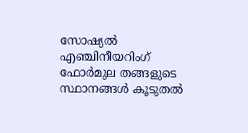സോഷ്യല്‍ എഞ്ചിനീയറിംഗ് ഫോര്‍മുല തങ്ങളുടെ സ്ഥാനങ്ങള്‍ കൂടുതല്‍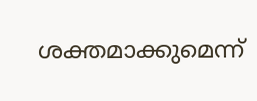ശക്തമാക്കുമെന്ന്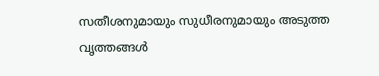സതീശനുമായും സുധീരനുമായും അടുത്ത വൃത്തങ്ങള്‍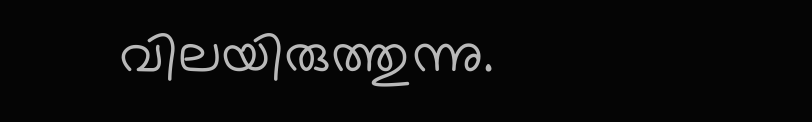വിലയിരുത്തുന്നു.